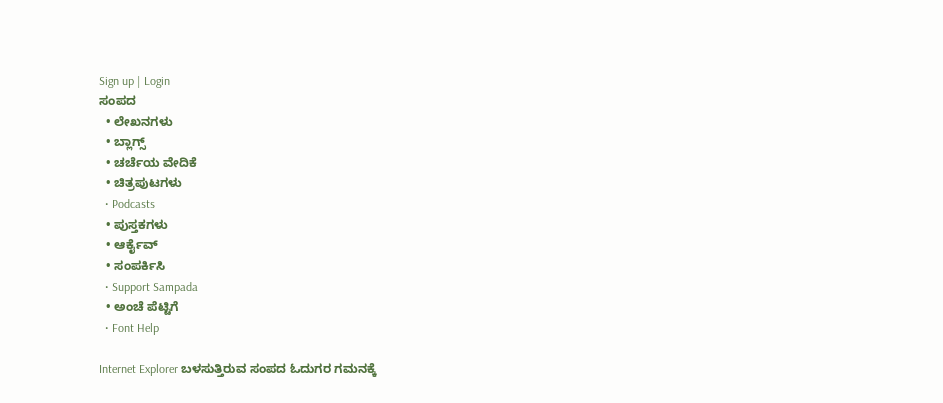Sign up | Login
ಸಂಪದ
  • ಲೇಖನಗಳು
  • ಬ್ಲಾಗ್ಸ್
  • ಚರ್ಚೆಯ ವೇದಿಕೆ
  • ಚಿತ್ರಪುಟಗಳು
  • Podcasts
  • ಪುಸ್ತಕಗಳು
  • ಆರ್ಕೈವ್
  • ಸಂಪರ್ಕಿಸಿ
  • Support Sampada
  • ಅಂಚೆ ಪೆಟ್ಟಿಗೆ
  • Font Help

Internet Explorer ಬಳಸುತ್ತಿರುವ ಸಂಪದ ಓದುಗರ ಗಮನಕ್ಕೆ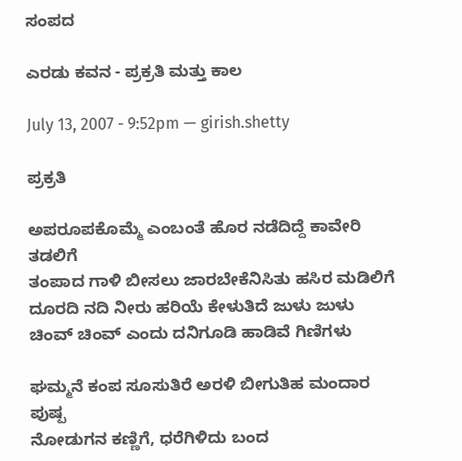ಸಂಪದ

ಎರಡು ಕವನ - ಪ್ರಕ್ರತಿ ಮತ್ತು ಕಾಲ

July 13, 2007 - 9:52pm — girish.shetty

ಪ್ರಕ್ರತಿ

ಅಪರೂಪಕೊಮ್ಮೆ ಎಂಬಂತೆ ಹೊರ ನಡೆದಿದ್ದೆ ಕಾವೇರಿ ತಡಲಿಗೆ
ತಂಪಾದ ಗಾಳಿ ಬೀಸಲು ಜಾರಬೇಕೆನಿಸಿತು ಹಸಿರ ಮಡಿಲಿಗೆ
ದೂರದಿ ನದಿ ನೀರು ಹರಿಯೆ ಕೇಳುತಿದೆ ಜುಳು ಜುಳು
ಚಿಂವ್ ಚಿಂವ್ ಎಂದು ದನಿಗೂಡಿ ಹಾಡಿವೆ ಗಿಣಿಗಳು

ಘಮ್ಮನೆ ಕಂಪ ಸೂಸುತಿರೆ ಅರಳಿ ಬೀಗುತಿಹ ಮಂದಾರ ಪುಷ್ಪ
ನೋಡುಗನ ಕಣ್ಣಿಗೆ, ಧರೆಗಿಳಿದು ಬಂದ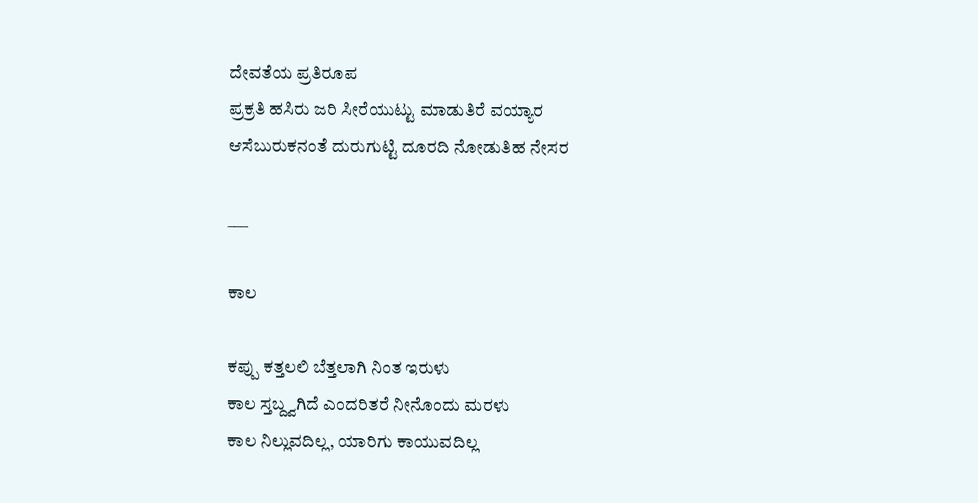ದೇವತೆಯ ಪ್ರತಿರೂಪ
ಪ್ರಕ್ರತಿ ಹಸಿರು ಜರಿ ಸೀರೆಯುಟ್ಟು ಮಾಡುತಿರೆ ವಯ್ಯಾರ
ಆಸೆಬುರುಕನಂತೆ ದುರುಗುಟ್ಟಿ ದೂರದಿ ನೋಡುತಿಹ ನೇಸರ

___

ಕಾಲ

ಕಪ್ಪು ಕತ್ತಲಲಿ ಬೆತ್ತಲಾಗಿ ನಿಂತ ಇರುಳು
ಕಾಲ ಸ್ತಬ್ದ್ವಗಿದೆ ಎಂದರಿತರೆ ನೀನೊಂದು ಮರಳು
ಕಾಲ ನಿಲ್ಲುವದಿಲ್ಲ, ಯಾರಿಗು ಕಾಯುವದಿಲ್ಲ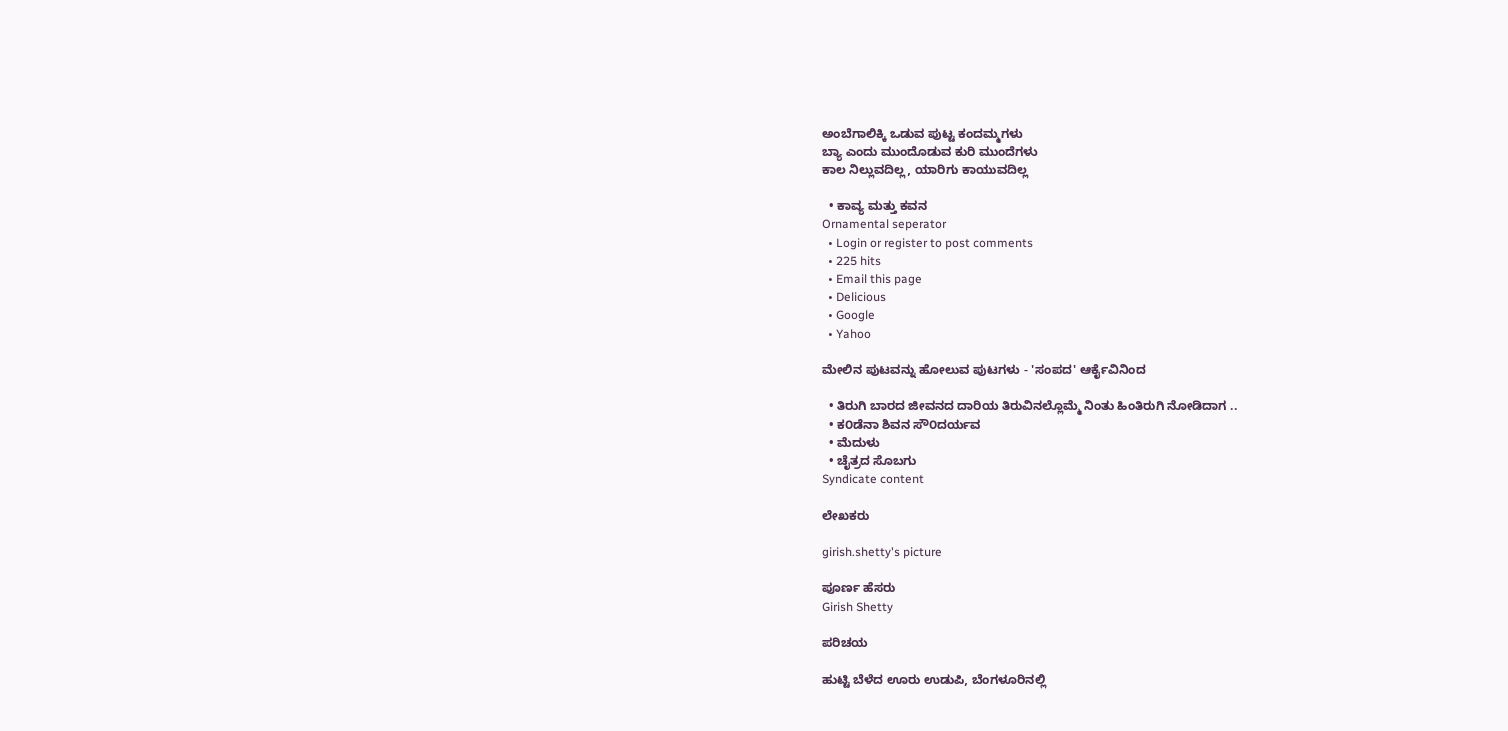ಅಂಬೆಗಾಲಿಕ್ಕಿ ಒಡುವ ಪುಟ್ಟ ಕಂದಮ್ಮಗಳು
ಬ್ಯಾ ಎಂದು ಮುಂದೊಡುವ ಕುರಿ ಮುಂದೆಗಳು
ಕಾಲ ನಿಲ್ಲುವದಿಲ್ಲ, ಯಾರಿಗು ಕಾಯುವದಿಲ್ಲ

  • ಕಾವ್ಯ ಮತ್ತು ಕವನ
Ornamental seperator
  • Login or register to post comments
  • 225 hits
  • Email this page
  • Delicious
  • Google
  • Yahoo

ಮೇಲಿನ ಪುಟವನ್ನು ಹೋಲುವ ಪುಟಗಳು - 'ಸಂಪದ' ಆರ್ಕೈವಿನಿಂದ

  • ತಿರುಗಿ ಬಾರದ ಜೀವನದ ದಾರಿಯ ತಿರುವಿನಲ್ಲೊಮ್ಮೆ ನಿಂತು ಹಿಂತಿರುಗಿ ನೋಡಿದಾಗ ..
  • ಕ೦ಡೆನಾ ಶಿವನ ಸೌ೦ದರ್ಯವ
  • ಮೆದುಳು
  • ಚೈತ್ರದ ಸೊಬಗು
Syndicate content

ಲೇಖಕರು

girish.shetty's picture

ಪೂರ್ಣ ಹೆಸರು
Girish Shetty

ಪರಿಚಯ

ಹುಟ್ಟಿ ಬೆಳೆದ ಊರು ಉಡುಪಿ, ಬೆಂಗಳೂರಿನಲ್ಲಿ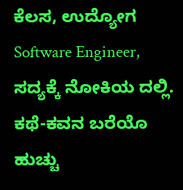ಕೆಲಸ, ಉದ್ಯೋಗ Software Engineer, ಸದ್ಯಕ್ಕೆ ನೋಕಿಯ ದಲ್ಲಿ.
ಕಥೆ-ಕವನ ಬರೆಯೊ ಹುಚ್ಚು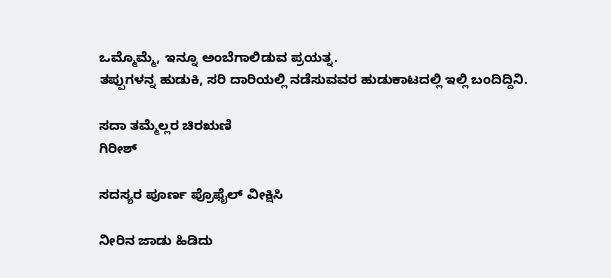ಒಮ್ಮೊಮ್ಮೆ, ಇನ್ನೂ ಅಂಬೆಗಾಲಿಡುವ ಪ್ರಯತ್ನ.
ತಪ್ಪುಗಳನ್ನ ಹುಡುಕಿ, ಸರಿ ದಾರಿಯಲ್ಲಿ ನಡೆಸುವವರ ಹುಡುಕಾಟದಲ್ಲಿ ಇಲ್ಲಿ ಬಂದಿದ್ದಿನಿ.

ಸದಾ ತಮ್ಮೆಲ್ಲರ ಚಿರಋಣಿ
ಗಿರೀಶ್

ಸದಸ್ಯರ ಪೂರ್ಣ ಪ್ರೊಫೈಲ್ ವೀಕ್ಷಿಸಿ

ನೀರಿನ ಜಾಡು ಹಿಡಿದು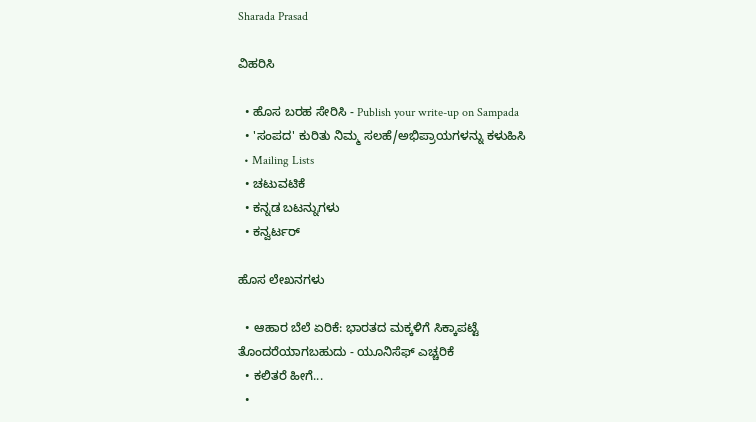Sharada Prasad

ವಿಹರಿಸಿ

  • ಹೊಸ ಬರಹ ಸೇರಿಸಿ - Publish your write-up on Sampada
  • 'ಸಂಪದ' ಕುರಿತು ನಿಮ್ಮ ಸಲಹೆ/ಅಭಿಪ್ರಾಯಗಳನ್ನು ಕಳುಹಿಸಿ
  • Mailing Lists
  • ಚಟುವಟಿಕೆ
  • ಕನ್ನಡ ಬಟನ್ನುಗಳು
  • ಕನ್ವರ್ಟರ್

ಹೊಸ ಲೇಖನಗಳು

  • ಆಹಾರ ಬೆಲೆ ಏರಿಕೆ: ಭಾರತದ ಮಕ್ಕಳಿಗೆ ಸಿಕ್ಕಾಪಟ್ಟೆ ತೊಂದರೆಯಾಗಬಹುದು - ಯೂನಿಸೆಫ್ ಎಚ್ಚರಿಕೆ
  • ಕಲಿತರೆ ಹೀಗೆ...
  •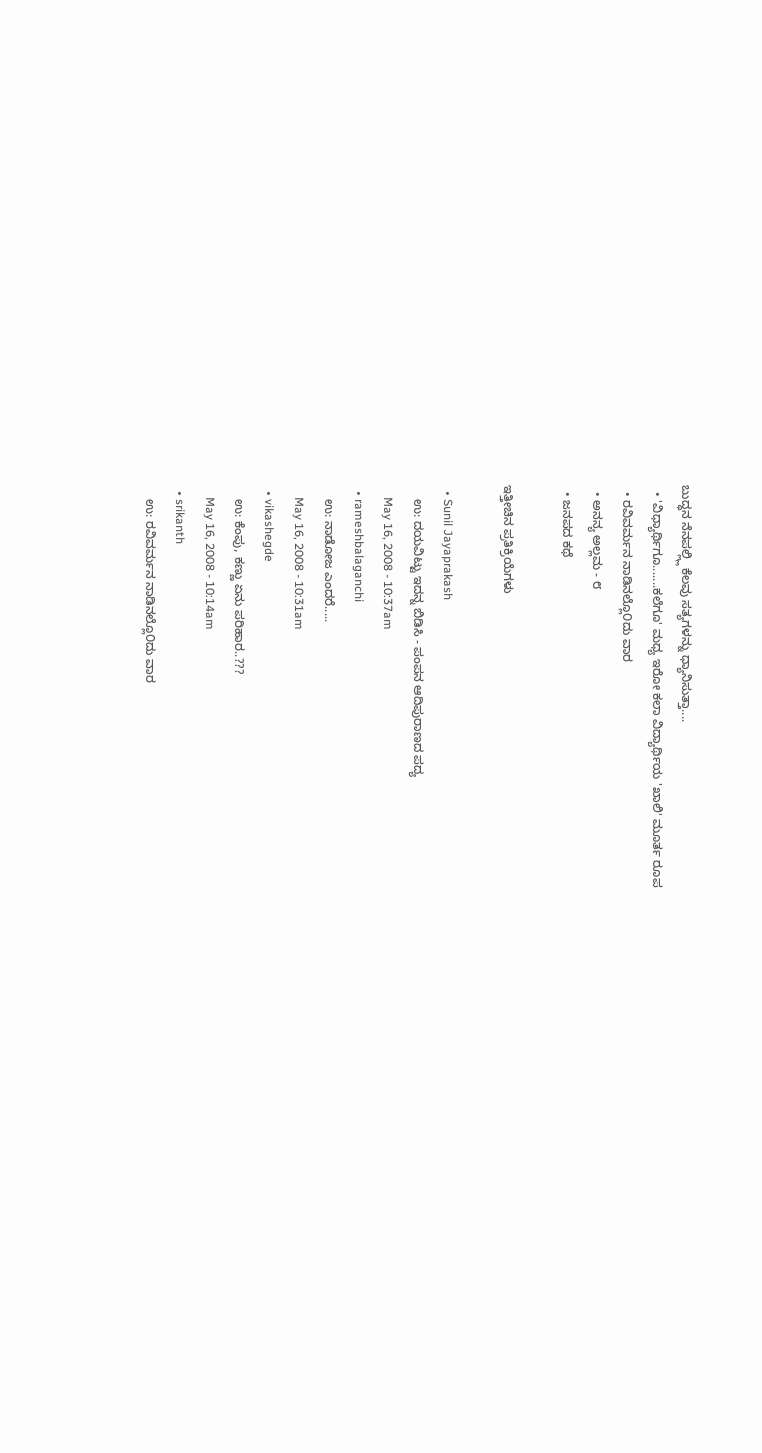ಬುದ್ಧನ ನೆನಪಲ್ಲ್ಲಿ ಕೆಲವು ಸತ್ಯಗಳನ್ನು ಧ್ಯಾನಿಸುತ್ತಾ....
  • 'ವಿಧ್ಯಾರ್ಥಿಗೂ.......ಕಲೆಗೂ' ಮಧ್ಯ ಇರೋ ಕಲಾ ವಿದ್ಯಾರ್ಥಿಯ 'ಖಾಲಿ' ಮೂರ್ತ ರೂಪ
  • ರವಿವರ್ಮನ ನಾಡಿನಲ್ಲೊ೦ದು ವಾರ
  • ಅನನ್ಯ ಅಲ್ಲಮ - ೮
  • ಜನಪದ ಕಥೆ

ಇತ್ತೀಚಿನ ಪ್ರತಿಕ್ರಿಯೆಗಳು

  • Sunil Jayaprakash
    ಉ: ದಯವಿಟ್ಟು ಇದನ್ನ ಬಿಡಿಸಿ - ಪಂಪನ ಆದಿಪುರಾಣದ ಪದ್ಯ
    May 16, 2008 - 10:37am
  • rameshbalaganchi
    ಉ: ನಾಡೋಜ ಎಂದರೆ.....
    May 16, 2008 - 10:31am
  • vikashegde
    ಉ: ಕೆಂಪು, ಕಣ್ಣು ಏನು ಪರಿಹಾರ..???
    May 16, 2008 - 10:14am
  • srikanth
    ಉ: ರವಿವರ್ಮನ ನಾಡಿನಲ್ಲೊ೦ದು ವಾರ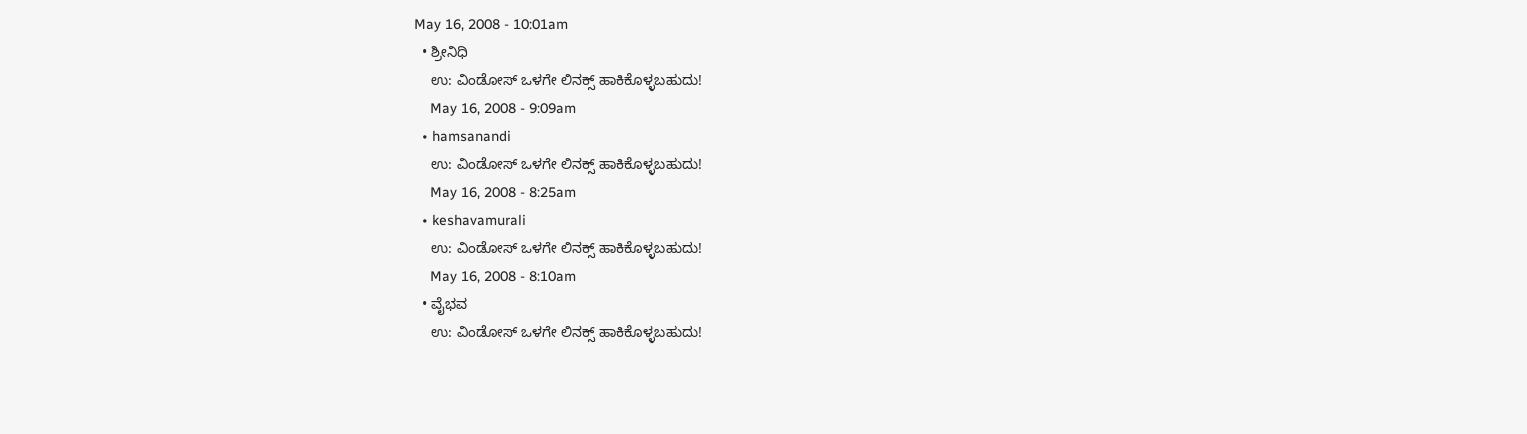May 16, 2008 - 10:01am
  • ಶ್ರೀನಿಧಿ
    ಉ: ವಿಂಡೋಸ್ ಒಳಗೇ ಲಿನಕ್ಸ್ ಹಾಕಿಕೊಳ್ಳಬಹುದು!
    May 16, 2008 - 9:09am
  • hamsanandi
    ಉ: ವಿಂಡೋಸ್ ಒಳಗೇ ಲಿನಕ್ಸ್ ಹಾಕಿಕೊಳ್ಳಬಹುದು!
    May 16, 2008 - 8:25am
  • keshavamurali
    ಉ: ವಿಂಡೋಸ್ ಒಳಗೇ ಲಿನಕ್ಸ್ ಹಾಕಿಕೊಳ್ಳಬಹುದು!
    May 16, 2008 - 8:10am
  • ವೈಭವ
    ಉ: ವಿಂಡೋಸ್ ಒಳಗೇ ಲಿನಕ್ಸ್ ಹಾಕಿಕೊಳ್ಳಬಹುದು!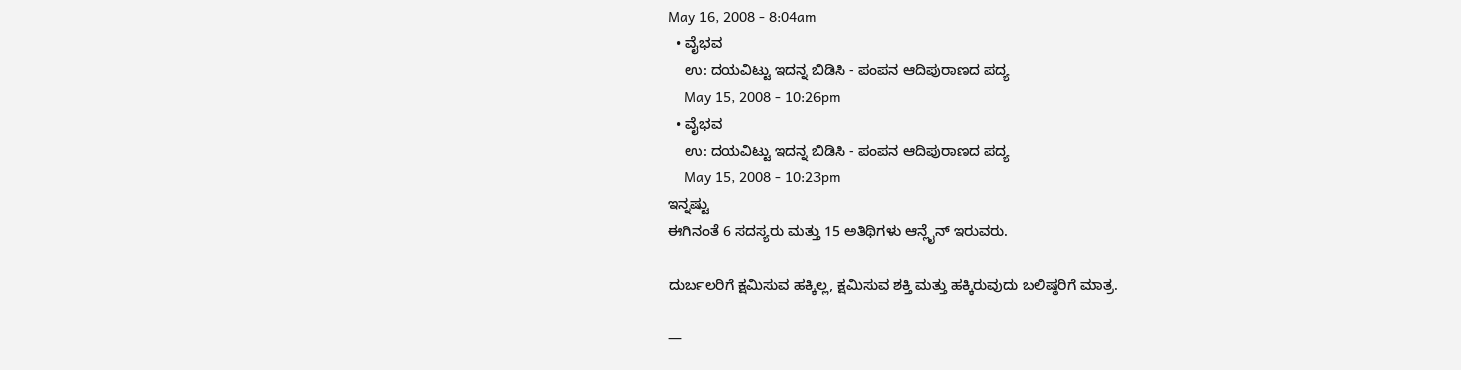May 16, 2008 - 8:04am
  • ವೈಭವ
    ಉ: ದಯವಿಟ್ಟು ಇದನ್ನ ಬಿಡಿಸಿ - ಪಂಪನ ಆದಿಪುರಾಣದ ಪದ್ಯ
    May 15, 2008 - 10:26pm
  • ವೈಭವ
    ಉ: ದಯವಿಟ್ಟು ಇದನ್ನ ಬಿಡಿಸಿ - ಪಂಪನ ಆದಿಪುರಾಣದ ಪದ್ಯ
    May 15, 2008 - 10:23pm
ಇನ್ನಷ್ಟು
ಈಗಿನಂತೆ 6 ಸದಸ್ಯರು ಮತ್ತು 15 ಅತಿಥಿಗಳು ಆನ್ಲೈನ್ ಇರುವರು.

ದುರ್ಬಲರಿಗೆ ಕ್ಷಮಿಸುವ ಹಕ್ಕಿಲ್ಲ, ಕ್ಷಮಿಸುವ ಶಕ್ತಿ ಮತ್ತು ಹಕ್ಕಿರುವುದು ಬಲಿಷ್ಠರಿಗೆ ಮಾತ್ರ.

—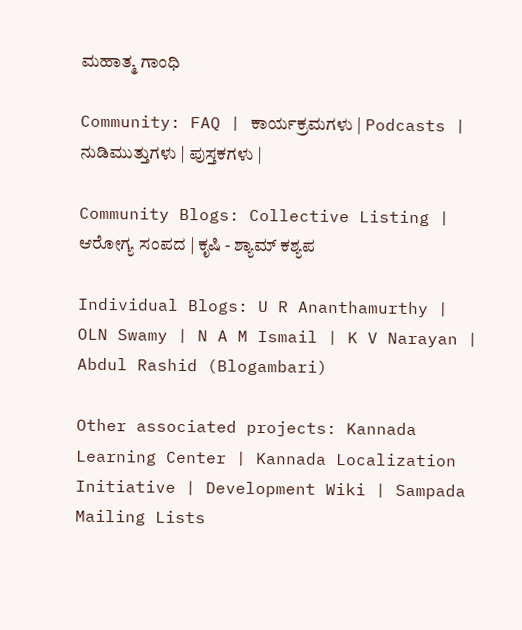ಮಹಾತ್ಮ ಗಾಂಧಿ

Community: FAQ | ಕಾರ್ಯಕ್ರಮಗಳು | Podcasts | ನುಡಿಮುತ್ತುಗಳು | ಪುಸ್ತಕಗಳು |

Community Blogs: Collective Listing | ಆರೋಗ್ಯ ಸಂಪದ | ಕೃಷಿ - ಶ್ಯಾಮ್ ಕಶ್ಯಪ

Individual Blogs: U R Ananthamurthy | OLN Swamy | N A M Ismail | K V Narayan | Abdul Rashid (Blogambari)

Other associated projects: Kannada Learning Center | Kannada Localization Initiative | Development Wiki | Sampada Mailing Lists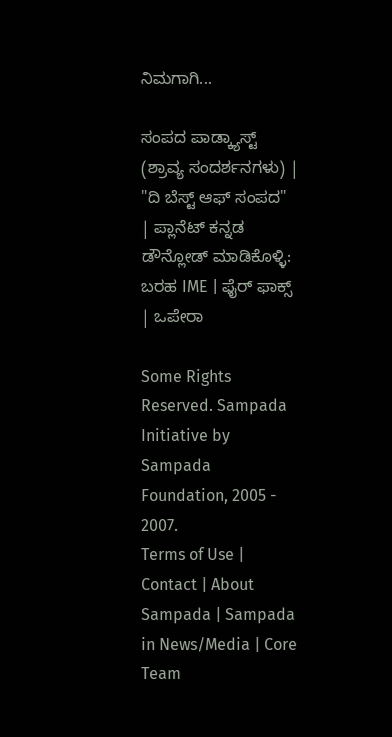ನಿಮಗಾಗಿ...

ಸಂಪದ ಪಾಡ್ಕ್ಯಾಸ್ಟ್ (ಶ್ರಾವ್ಯ ಸಂದರ್ಶನಗಳು) | "ದಿ ಬೆಸ್ಟ್ ಆಫ್ ಸಂಪದ" | ಪ್ಲಾನೆಟ್ ಕನ್ನಡ
ಡೌನ್ಲೋಡ್ ಮಾಡಿಕೊಳ್ಳಿ: ಬರಹ IME | ಫೈರ್ ಫಾಕ್ಸ್ | ಒಪೇರಾ

Some Rights Reserved. Sampada Initiative by Sampada Foundation, 2005 - 2007.
Terms of Use | Contact | About Sampada | Sampada in News/Media | Core Team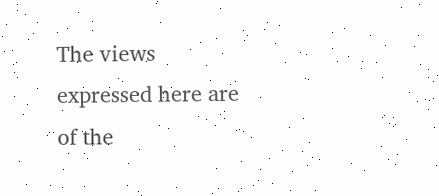The views expressed here are of the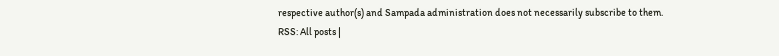respective author(s) and Sampada administration does not necessarily subscribe to them.
RSS: All posts |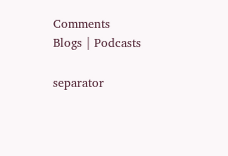Comments
Blogs | Podcasts

separator